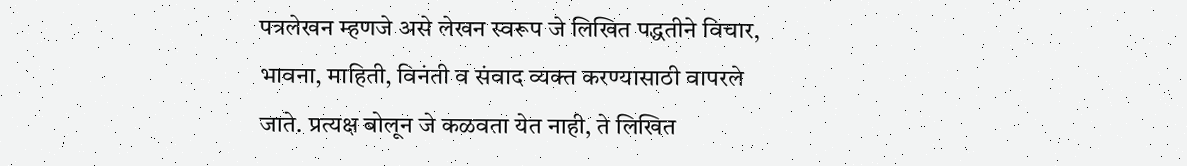पत्रलेखन म्हणजे असे लेखन स्वरूप जे लिखित पद्धतीने विचार, भावना, माहिती, विनंती व संवाद व्यक्त करण्यासाठी वापरले जाते. प्रत्यक्ष बोलून जे कळवता येत नाही, ते लिखित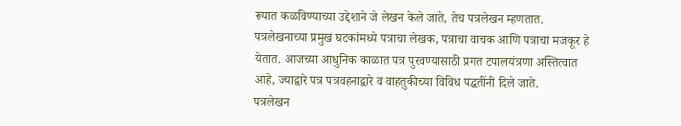रूपात कळविण्याच्या उद्देशाने जे लेखन केले जाते, तेच पत्रलेखन म्हणतात.
पत्रलेखनाच्या प्रमुख घटकांमध्ये पत्राचा लेखक, पत्राचा वाचक आणि पत्राचा मजकूर हे येतात. आजच्या आधुनिक काळात पत्र पुरवण्यासाठी प्रगत टपालयंत्रणा अस्तित्वात आहे, ज्याद्वारे पत्र पत्रवहनाद्वारे व वाहतुकीच्या विविध पद्धतींनी दिले जाते.
पत्रलेखन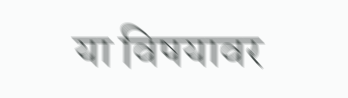या विषयावर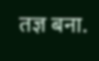तज्ञ बना.